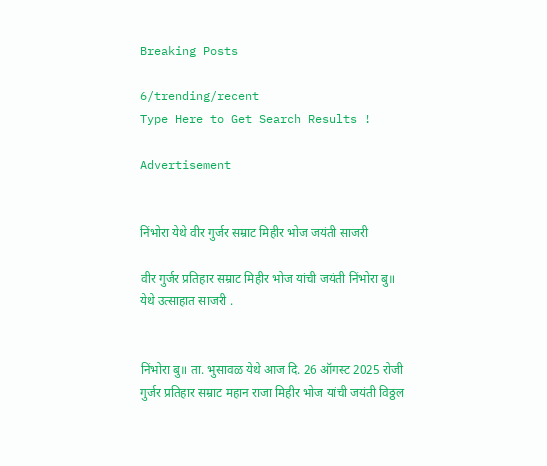Breaking Posts

6/trending/recent
Type Here to Get Search Results !

Advertisement


निंभोरा येथे वीर गुर्जर सम्राट मिहीर भोज जयंती साजरी

वीर गुर्जर प्रतिहार सम्राट मिहीर भोज यांची जयंती निंभोरा बु॥ येथे उत्साहात साजरी .


निंभोरा बु॥ ता. भुसावळ येथे आज दि. 26 ऑगस्ट 2025 रोजी गुर्जर प्रतिहार सम्राट महान राजा मिहीर भोज यांची जयंती विठ्ठल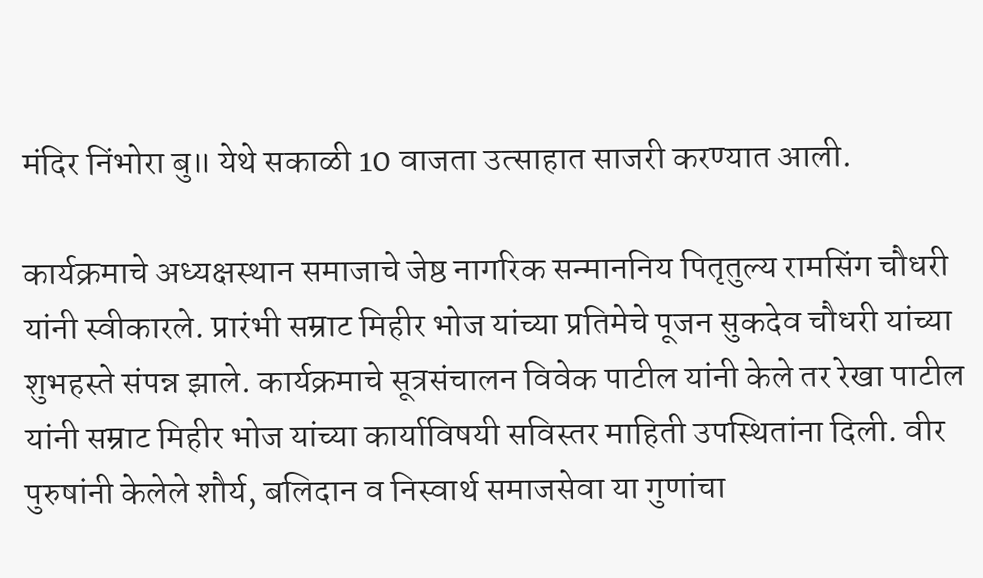मंदिर निंभोरा बु॥ येथे सकाळी 10 वाजता उत्साहात साजरी करण्यात आली.

कार्यक्रमाचे अध्यक्षस्थान समाजाचे जेष्ठ नागरिक सन्माननिय पितृतुल्य रामसिंग चौधरी यांनी स्वीकारले. प्रारंभी सम्राट मिहीर भोज यांच्या प्रतिमेचे पूजन सुकदेव चौधरी यांच्या शुभहस्ते संपन्न झाले. कार्यक्रमाचे सूत्रसंचालन विवेक पाटील यांनी केले तर रेखा पाटील यांनी सम्राट मिहीर भोज यांच्या कार्याविषयी सविस्तर माहिती उपस्थितांना दिली. वीर पुरुषांनी केलेले शौर्य, बलिदान व निस्वार्थ समाजसेवा या गुणांचा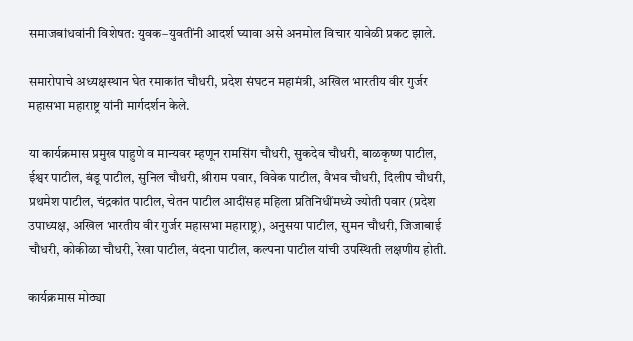समाजबांधवांनी विशेषत: युवक–युवतींनी आदर्श घ्यावा असे अनमोल विचार यावेळी प्रकट झाले.

समारोपाचे अध्यक्षस्थान घेत रमाकांत चौधरी, प्रदेश संघटन महामंत्री, अखिल भारतीय वीर गुर्जर महासभा महाराष्ट्र यांनी मार्गदर्शन केले.

या कार्यक्रमास प्रमुख पाहुणे व मान्यवर म्हणून रामसिंग चौधरी, सुकदेव चौधरी, बाळकृष्ण पाटील, ईश्वर पाटील, बंडू पाटील, सुनिल चौधरी, श्रीराम पवार, विवेक पाटील, वैभव चौधरी, दिलीप चौधरी, प्रथमेश पाटील, चंद्रकांत पाटील, चेतन पाटील आदींसह महिला प्रतिनिधींमध्ये ज्योती पवार (प्रदेश उपाध्यक्ष, अखिल भारतीय वीर गुर्जर महासभा महाराष्ट्र), अनुसया पाटील, सुमन चौधरी, जिजाबाई चौधरी, कोकीळा चौधरी, रेखा पाटील, वंदना पाटील, कल्पना पाटील यांची उपस्थिती लक्षणीय होती.

कार्यक्रमास मोठ्या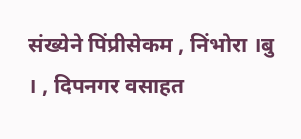संख्येने पिंप्रीसेकम , निंभोरा ।बु । , दिपनगर वसाहत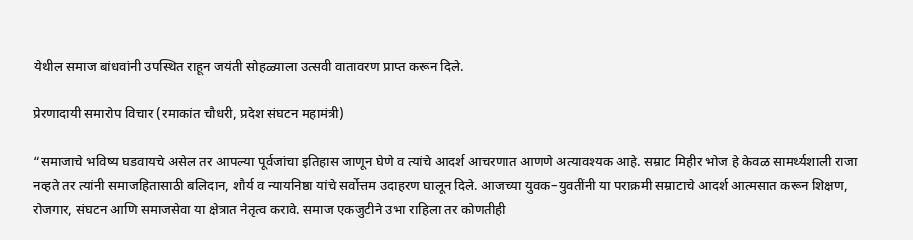येथील समाज बांधवांनी उपस्थित राहून जयंती सोहळ्याला उत्सवी वातावरण प्राप्त करून दिले.

प्रेरणादायी समारोप विचार (रमाकांत चौधरी, प्रदेश संघटन महामंत्री)

“समाजाचे भविष्य घडवायचे असेल तर आपल्या पूर्वजांचा इतिहास जाणून घेणे व त्यांचे आदर्श आचरणात आणणे अत्यावश्यक आहे. सम्राट मिहीर भोज हे केवळ सामर्थ्यशाली राजा नव्हते तर त्यांनी समाजहितासाठी बलिदान, शौर्य व न्यायनिष्ठा यांचे सर्वोत्तम उदाहरण घालून दिले. आजच्या युवक–युवतींनी या पराक्रमी सम्राटाचे आदर्श आत्मसात करून शिक्षण, रोजगार, संघटन आणि समाजसेवा या क्षेत्रात नेतृत्व करावे. समाज एकजुटीने उभा राहिला तर कोणतीही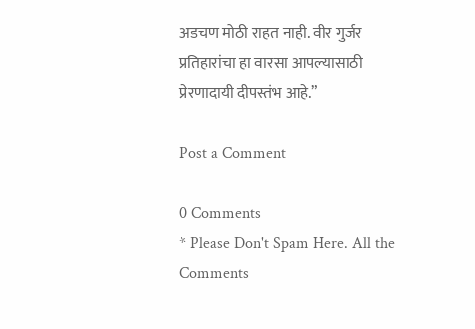अडचण मोठी राहत नाही. वीर गुर्जर प्रतिहारांचा हा वारसा आपल्यासाठी प्रेरणादायी दीपस्तंभ आहे.”

Post a Comment

0 Comments
* Please Don't Spam Here. All the Comments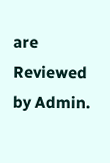are Reviewed by Admin.